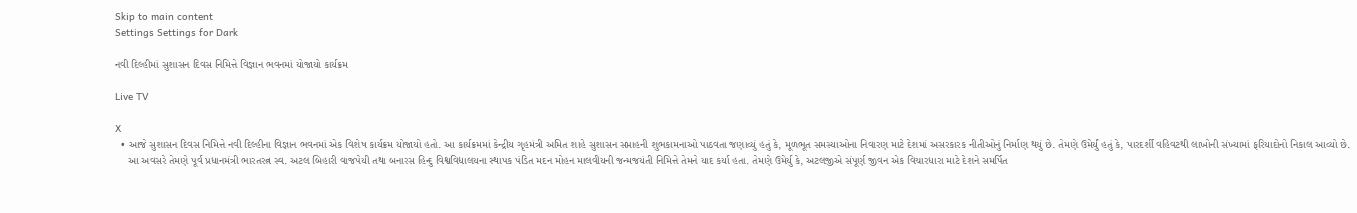Skip to main content
Settings Settings for Dark

નવી દિલ્હીમાં સુશાસન દિવસ નિમિત્તે વિજ્ઞાન ભવનમાં યોજાયો કાર્યક્રમ

Live TV

X
  • આજે સુશાસન દિવસ નિમિત્તે નવી દિલ્હીના વિજ્ઞાન ભવનમાં એક વિશેષ કાર્યક્રમ યોજાયો હતો. આ કાર્યક્રમમાં કેન્દ્રીય ગૃહમંત્રી અમિત શાહે સુશાસન સપ્તાહની શુભકામનાઓ પાઠવતા જણાવ્યું હતું કે, મૂળભૂત સમસ્યાઓના નિવારણ માટે દેશમાં અસરકારક નીતીઓનું નિર્માણ થયું છે. તેમણે ઉમેર્યું હતું કે, પારદર્શી વહિવટથી લાખોની સંખ્યામાં ફરિયાદોનો નિકાલ આવ્યો છે.
    આ અવસરે તેમણે પૂર્વ પ્રધાનમંત્રી ભારતરત્ન સ્વ. અટલ બિહારી વાજપેયી તથા બનારસ હિન્દુ વિશ્વવિદ્યાલયના સ્થાપક પંડિત મદન મોહન માલવીયની જન્મજયંતી નિમિત્તે તેમને યાદ કર્યા હતા. તેમણે ઉમેર્યુ કે, અટલજીએ સંપૂર્ણ જીવન એક વિચારધારા માટે દેશને સમર્પિત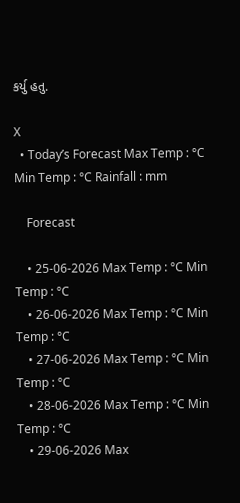કર્યુ હતુ.

X
  • Today’s Forecast Max Temp : °C Min Temp : °C Rainfall : mm

    Forecast

    • 25-06-2026 Max Temp : °C Min Temp : °C
    • 26-06-2026 Max Temp : °C Min Temp : °C
    • 27-06-2026 Max Temp : °C Min Temp : °C
    • 28-06-2026 Max Temp : °C Min Temp : °C
    • 29-06-2026 Max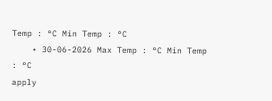Temp : °C Min Temp : °C
    • 30-06-2026 Max Temp : °C Min Temp : °C
apply